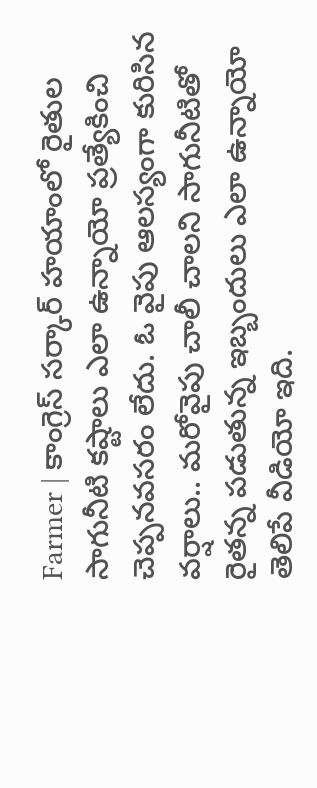Farmer | కాంగ్రెస్ సర్కార్ హయాంలో రైతుల సాగునీటి కష్టాలు ఎలా ఉన్నాయో ప్రత్యేకించి చెప్పనవసరం లేదు. ఓ వైపు ఆలస్యంగా కురిసిన వర్షాలు.. మరోవైపు చాలీ చాలని సాగునీటితో రైతన్న పడుతున్న ఇబ్బందులు ఎలా ఉన్నాయో తెలిపే వీడియో ఇది.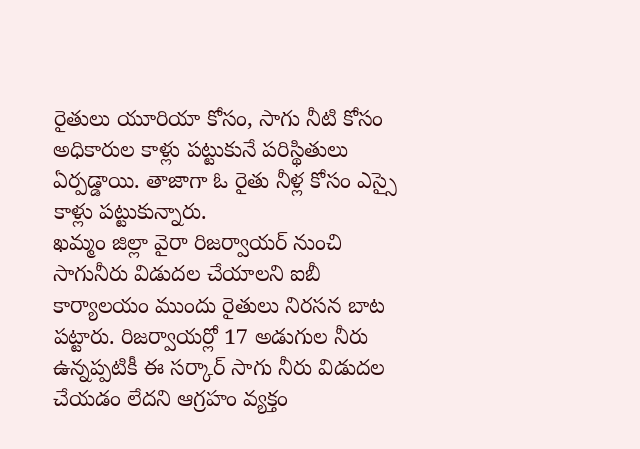రైతులు యూరియా కోసం, సాగు నీటి కోసం అధికారుల కాళ్లు పట్టుకునే పరిస్థితులు ఏర్పడ్డాయి. తాజాగా ఓ రైతు నీళ్ల కోసం ఎస్సై కాళ్లు పట్టుకున్నారు.
ఖమ్మం జిల్లా వైరా రిజర్వాయర్ నుంచి సాగునీరు విడుదల చేయాలని ఐబీ కార్యాలయం ముందు రైతులు నిరసన బాట పట్టారు. రిజర్వాయర్లో 17 అడుగుల నీరు ఉన్నప్పటికీ ఈ సర్కార్ సాగు నీరు విడుదల చేయడం లేదని ఆగ్రహం వ్యక్తం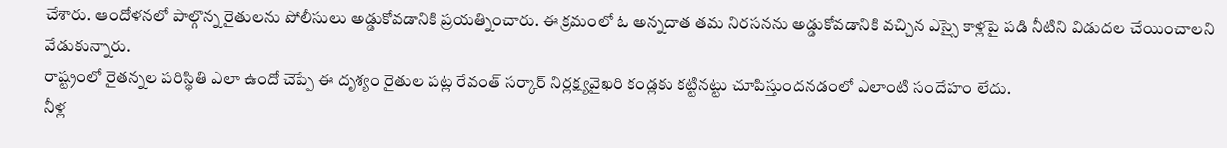చేశారు. ఆందోళనలో పాల్గొన్న రైతులను పోలీసులు అడ్డుకోవడానికి ప్రయత్నించారు. ఈ క్రమంలో ఓ అన్నదాత తమ నిరసనను అడ్డుకోవడానికి వచ్చిన ఎస్సై కాళ్లపై పడి నీటిని విడుదల చేయించాలని వేడుకున్నారు.
రాష్ట్రంలో రైతన్నల పరిస్థితి ఎలా ఉందో చెప్పే ఈ దృశ్యం రైతుల పట్ల రేవంత్ సర్కార్ నిర్లక్ష్యవైఖరి కండ్లకు కట్టినట్టు చూపిస్తుందనడంలో ఎలాంటి సందేహం లేదు.
నీళ్ల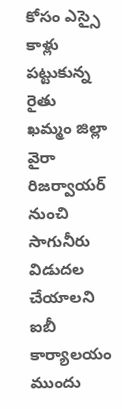కోసం ఎస్సై కాళ్లు పట్టుకున్న రైతు
ఖమ్మం జిల్లా వైరా రిజర్వాయర్ నుంచి సాగునీరు విడుదల చేయాలని ఐబీ కార్యాలయం ముందు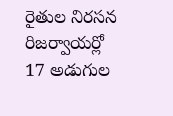రైతుల నిరసన
రిజర్వాయర్లో 17 అడుగుల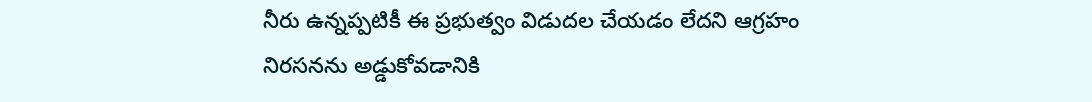నీరు ఉన్నప్పటికీ ఈ ప్రభుత్వం విడుదల చేయడం లేదని ఆగ్రహం
నిరసనను అడ్డుకోవడానికి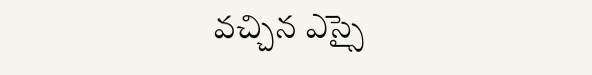వచ్చిన ఎస్సై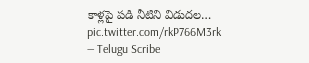కాళ్లపై పడి నీటిని విడుదల… pic.twitter.com/rkP766M3rk
— Telugu Scribe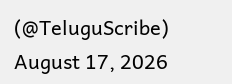(@TeluguScribe) August 17, 2026